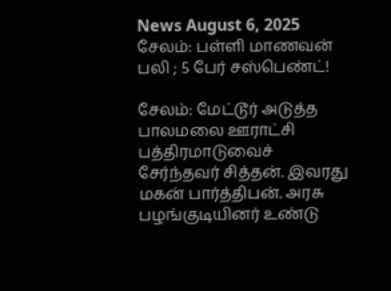News August 6, 2025
சேலம்: பள்ளி மாணவன் பலி ; 5 பேர் சஸ்பெண்ட்!

சேலம்: மேட்டூர் அடுத்த பாலமலை ஊராட்சி பத்திரமாடுவைச் சேர்ந்தவர் சித்தன். இவரது மகன் பார்த்திபன். அரசு பழங்குடியினர் உண்டு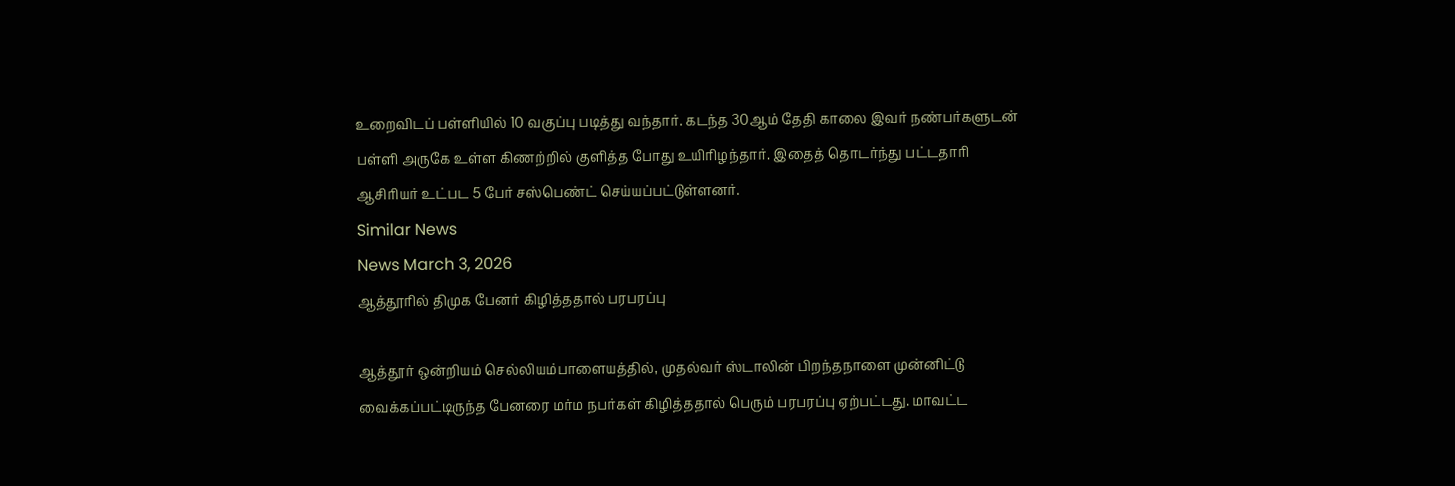உறைவிடப் பள்ளியில் 10 வகுப்பு படித்து வந்தார். கடந்த 30ஆம் தேதி காலை இவர் நண்பர்களுடன் பள்ளி அருகே உள்ள கிணற்றில் குளித்த போது உயிரிழந்தார். இதைத் தொடர்ந்து பட்டதாரி ஆசிரியர் உட்பட 5 பேர் சஸ்பெண்ட் செய்யப்பட்டுள்ளனர்.
Similar News
News March 3, 2026
ஆத்தூரில் திமுக பேனர் கிழித்ததால் பரபரப்பு

ஆத்தூர் ஒன்றியம் செல்லியம்பாளையத்தில், முதல்வர் ஸ்டாலின் பிறந்தநாளை முன்னிட்டு வைக்கப்பட்டிருந்த பேனரை மர்ம நபர்கள் கிழித்ததால் பெரும் பரபரப்பு ஏற்பட்டது. மாவட்ட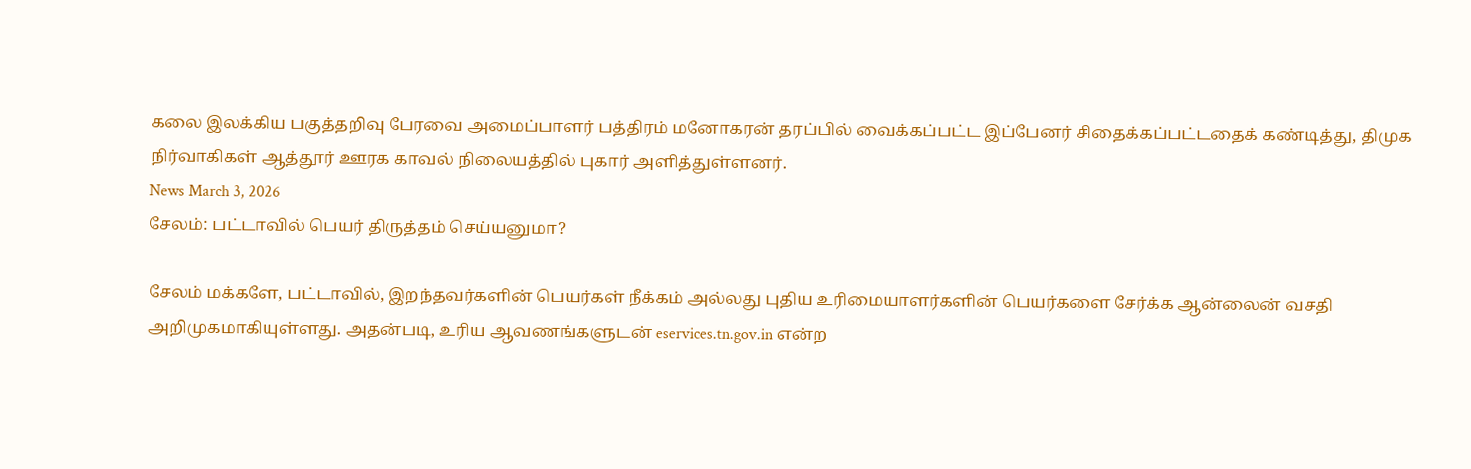கலை இலக்கிய பகுத்தறிவு பேரவை அமைப்பாளர் பத்திரம் மனோகரன் தரப்பில் வைக்கப்பட்ட இப்பேனர் சிதைக்கப்பட்டதைக் கண்டித்து, திமுக நிர்வாகிகள் ஆத்தூர் ஊரக காவல் நிலையத்தில் புகார் அளித்துள்ளனர்.
News March 3, 2026
சேலம்: பட்டாவில் பெயர் திருத்தம் செய்யனுமா?

சேலம் மக்களே, பட்டாவில், இறந்தவர்களின் பெயர்கள் நீக்கம் அல்லது புதிய உரிமையாளர்களின் பெயர்களை சேர்க்க ஆன்லைன் வசதி அறிமுகமாகியுள்ளது. அதன்படி, உரிய ஆவணங்களுடன் eservices.tn.gov.in என்ற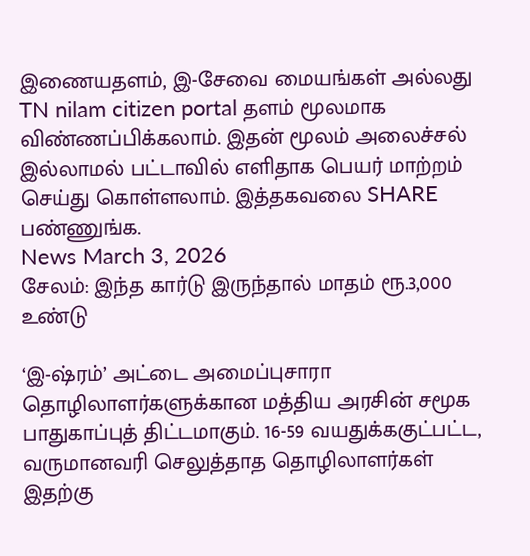இணையதளம், இ-சேவை மையங்கள் அல்லது TN nilam citizen portal தளம் மூலமாக விண்ணப்பிக்கலாம். இதன் மூலம் அலைச்சல் இல்லாமல் பட்டாவில் எளிதாக பெயர் மாற்றம் செய்து கொள்ளலாம். இத்தகவலை SHARE பண்ணுங்க.
News March 3, 2026
சேலம்: இந்த கார்டு இருந்தால் மாதம் ரூ.3,000 உண்டு

‘இ-ஷ்ரம்’ அட்டை அமைப்புசாரா தொழிலாளர்களுக்கான மத்திய அரசின் சமூக பாதுகாப்புத் திட்டமாகும். 16-59 வயதுக்ககுட்பட்ட, வருமானவரி செலுத்தாத தொழிலாளர்கள் இதற்கு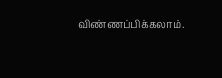விண்ணப்பிக்கலாம்.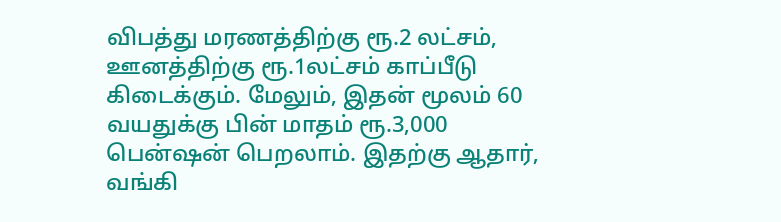விபத்து மரணத்திற்கு ரூ.2 லட்சம், ஊனத்திற்கு ரூ.1லட்சம் காப்பீடு கிடைக்கும். மேலும், இதன் மூலம் 60 வயதுக்கு பின் மாதம் ரூ.3,000 பென்ஷன் பெறலாம். இதற்கு ஆதார், வங்கி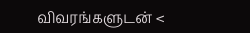விவரங்களுடன் <